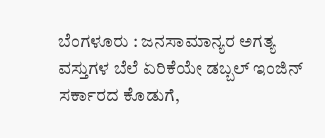ಬೆಂಗಳೂರು : ಜನಸಾಮಾನ್ಯರ ಅಗತ್ಯ ವಸ್ತುಗಳ ಬೆಲೆ ಏರಿಕೆಯೇ ಡಬ್ಬಲ್ ಇಂಜಿನ್ ಸರ್ಕಾರದ ಕೊಡುಗೆ,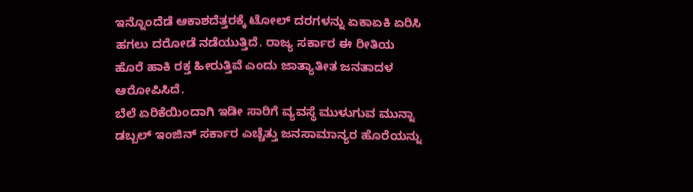ಇನ್ನೊಂದೆಡೆ ಆಕಾಶದೆತ್ತರಕ್ಕೆ ಟೋಲ್ ದರಗಳನ್ನು ಏಕಾಏಕಿ ಏರಿಸಿ ಹಗಲು ದರೋಡೆ ನಡೆಯುತ್ತಿದೆ. ರಾಜ್ಯ ಸರ್ಕಾರ ಈ ರೀತಿಯ ಹೊರೆ ಹಾಕಿ ರಕ್ತ ಹೀರುತ್ತಿವೆ ಎಂದು ಜಾತ್ಯಾತೀತ ಜನತಾದಳ ಆರೋಪಿಸಿದೆ.
ಬೆಲೆ ಏರಿಕೆಯಿಂದಾಗಿ ಇಡೀ ಸಾರಿಗೆ ವ್ಯವಸ್ಥೆ ಮುಳುಗುವ ಮುನ್ನಾ ಡಬ್ಬಲ್ ಇಂಜಿನ್ ಸರ್ಕಾರ ಎಚ್ಚೆತ್ತು ಜನಸಾಮಾನ್ಯರ ಹೊರೆಯನ್ನು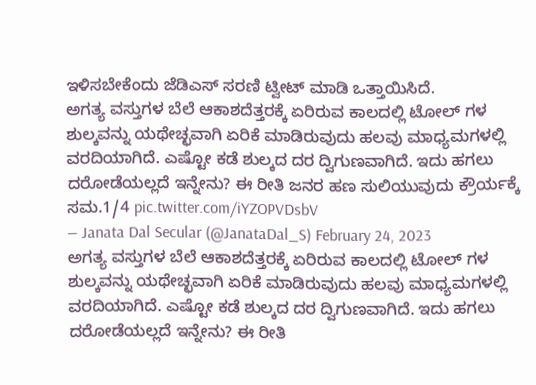ಇಳಿಸಬೇಕೆಂದು ಜೆಡಿಎಸ್ ಸರಣಿ ಟ್ವೀಟ್ ಮಾಡಿ ಒತ್ತಾಯಿಸಿದೆ.
ಅಗತ್ಯ ವಸ್ತುಗಳ ಬೆಲೆ ಆಕಾಶದೆತ್ತರಕ್ಕೆ ಏರಿರುವ ಕಾಲದಲ್ಲಿ ಟೋಲ್ ಗಳ ಶುಲ್ಕವನ್ನು ಯಥೇಚ್ಛವಾಗಿ ಏರಿಕೆ ಮಾಡಿರುವುದು ಹಲವು ಮಾಧ್ಯಮಗಳಲ್ಲಿ ವರದಿಯಾಗಿದೆ. ಎಷ್ಟೋ ಕಡೆ ಶುಲ್ಕದ ದರ ದ್ವಿಗುಣವಾಗಿದೆ. ಇದು ಹಗಲು ದರೋಡೆಯಲ್ಲದೆ ಇನ್ನೇನು? ಈ ರೀತಿ ಜನರ ಹಣ ಸುಲಿಯುವುದು ಕ್ರೌರ್ಯಕ್ಕೆ ಸಮ.1/4 pic.twitter.com/iYZOPVDsbV
— Janata Dal Secular (@JanataDal_S) February 24, 2023
ಅಗತ್ಯ ವಸ್ತುಗಳ ಬೆಲೆ ಆಕಾಶದೆತ್ತರಕ್ಕೆ ಏರಿರುವ ಕಾಲದಲ್ಲಿ ಟೋಲ್ ಗಳ ಶುಲ್ಕವನ್ನು ಯಥೇಚ್ಛವಾಗಿ ಏರಿಕೆ ಮಾಡಿರುವುದು ಹಲವು ಮಾಧ್ಯಮಗಳಲ್ಲಿ ವರದಿಯಾಗಿದೆ. ಎಷ್ಟೋ ಕಡೆ ಶುಲ್ಕದ ದರ ದ್ವಿಗುಣವಾಗಿದೆ. ಇದು ಹಗಲು ದರೋಡೆಯಲ್ಲದೆ ಇನ್ನೇನು? ಈ ರೀತಿ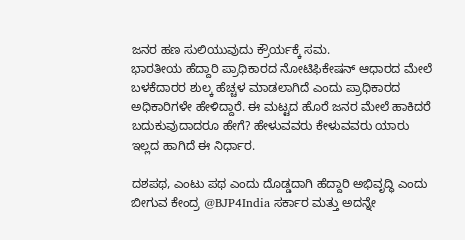ಜನರ ಹಣ ಸುಲಿಯುವುದು ಕ್ರೌರ್ಯಕ್ಕೆ ಸಮ.
ಭಾರತೀಯ ಹೆದ್ದಾರಿ ಪ್ರಾಧಿಕಾರದ ನೋಟಿಫಿಕೇಷನ್ ಆಧಾರದ ಮೇಲೆ ಬಳಕೆದಾರರ ಶುಲ್ಕ ಹೆಚ್ಚಳ ಮಾಡಲಾಗಿದೆ ಎಂದು ಪ್ರಾಧಿಕಾರದ ಅಧಿಕಾರಿಗಳೇ ಹೇಳಿದ್ದಾರೆ. ಈ ಮಟ್ಟದ ಹೊರೆ ಜನರ ಮೇಲೆ ಹಾಕಿದರೆ ಬದುಕುವುದಾದರೂ ಹೇಗೆ? ಹೇಳುವವರು ಕೇಳುವವರು ಯಾರು ಇಲ್ಲದ ಹಾಗಿದೆ ಈ ನಿರ್ಧಾರ.

ದಶಪಥ, ಎಂಟು ಪಥ ಎಂದು ದೊಡ್ಡದಾಗಿ ಹೆದ್ದಾರಿ ಅಭಿವೃದ್ಧಿ ಎಂದು ಬೀಗುವ ಕೇಂದ್ರ @BJP4India ಸರ್ಕಾರ ಮತ್ತು ಅದನ್ನೇ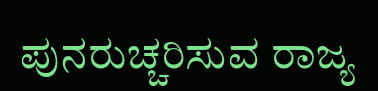ಪುನರುಚ್ಚರಿಸುವ ರಾಜ್ಯ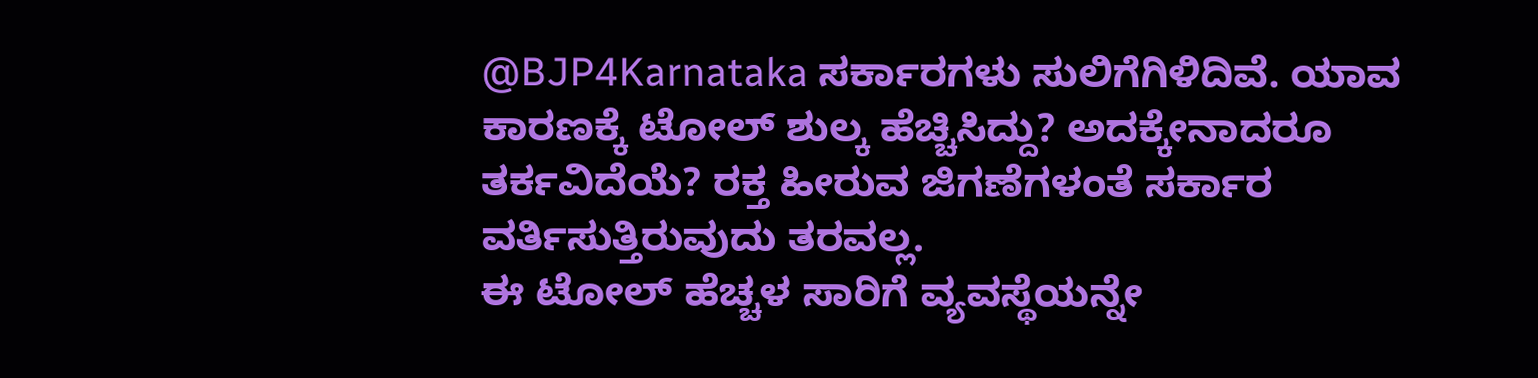@BJP4Karnataka ಸರ್ಕಾರಗಳು ಸುಲಿಗೆಗಿಳಿದಿವೆ. ಯಾವ ಕಾರಣಕ್ಕೆ ಟೋಲ್ ಶುಲ್ಕ ಹೆಚ್ಚಿಸಿದ್ದು? ಅದಕ್ಕೇನಾದರೂ ತರ್ಕವಿದೆಯೆ? ರಕ್ತ ಹೀರುವ ಜಿಗಣೆಗಳಂತೆ ಸರ್ಕಾರ ವರ್ತಿಸುತ್ತಿರುವುದು ತರವಲ್ಲ.
ಈ ಟೋಲ್ ಹೆಚ್ಚಳ ಸಾರಿಗೆ ವ್ಯವಸ್ಥೆಯನ್ನೇ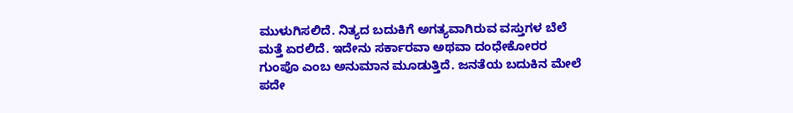ಮುಳುಗಿಸಲಿದೆ. ನಿತ್ಯದ ಬದುಕಿಗೆ ಅಗತ್ಯವಾಗಿರುವ ವಸ್ತುಗಳ ಬೆಲೆ ಮತ್ತೆ ಏರಲಿದೆ. ಇದೇನು ಸರ್ಕಾರವಾ ಅಥವಾ ದಂಧೇಕೋರರ ಗುಂಪೊ ಎಂಬ ಅನುಮಾನ ಮೂಡುತ್ತಿದೆ. ಜನತೆಯ ಬದುಕಿನ ಮೇಲೆ ಪದೇ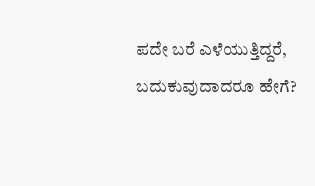ಪದೇ ಬರೆ ಎಳೆಯುತ್ತಿದ್ದರೆ, ಬದುಕುವುದಾದರೂ ಹೇಗೆ?